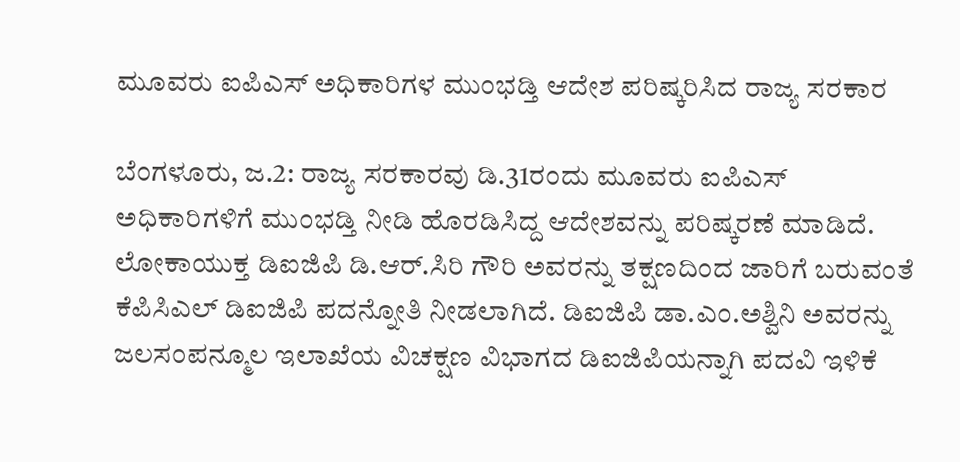ಮೂವರು ಐಪಿಎಸ್ ಅಧಿಕಾರಿಗಳ ಮುಂಭಡ್ತಿ ಆದೇಶ ಪರಿಷ್ಕರಿಸಿದ ರಾಜ್ಯ ಸರಕಾರ

ಬೆಂಗಳೂರು, ಜ.2: ರಾಜ್ಯ ಸರಕಾರವು ಡಿ.31ರಂದು ಮೂವರು ಐಪಿಎಸ್ ಅಧಿಕಾರಿಗಳಿಗೆ ಮುಂಭಡ್ತಿ ನೀಡಿ ಹೊರಡಿಸಿದ್ದ ಆದೇಶವನ್ನು ಪರಿಷ್ಕರಣೆ ಮಾಡಿದೆ.
ಲೋಕಾಯುಕ್ತ ಡಿಐಜಿಪಿ ಡಿ.ಆರ್.ಸಿರಿ ಗೌರಿ ಅವರನ್ನು ತಕ್ಷಣದಿಂದ ಜಾರಿಗೆ ಬರುವಂತೆ ಕೆಪಿಸಿಎಲ್ ಡಿಐಜಿಪಿ ಪದನ್ನೋತಿ ನೀಡಲಾಗಿದೆ. ಡಿಐಜಿಪಿ ಡಾ.ಎಂ.ಅಶ್ವಿನಿ ಅವರನ್ನು ಜಲಸಂಪನ್ಮೂಲ ಇಲಾಖೆಯ ವಿಚಕ್ಷಣ ವಿಭಾಗದ ಡಿಐಜಿಪಿಯನ್ನಾಗಿ ಪದವಿ ಇಳಿಕೆ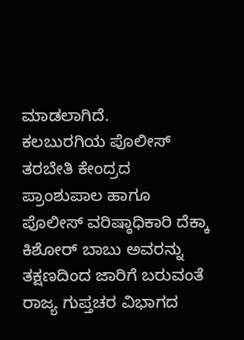ಮಾಡಲಾಗಿದೆ.
ಕಲಬುರಗಿಯ ಪೊಲೀಸ್ ತರಬೇತಿ ಕೇಂದ್ರದ ಪ್ರಾಂಶುಪಾಲ ಹಾಗೂ ಪೊಲೀಸ್ ವರಿಷ್ಠಾಧಿಕಾರಿ ದೆಕ್ಕಾ ಕಿಶೋರ್ ಬಾಬು ಅವರನ್ನು ತಕ್ಷಣದಿಂದ ಜಾರಿಗೆ ಬರುವಂತೆ ರಾಜ್ಯ ಗುಪ್ತಚರ ವಿಭಾಗದ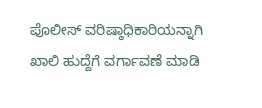ಪೊಲೀಸ್ ವರಿಷ್ಠಾಧಿಕಾರಿಯನ್ನಾಗಿ ಖಾಲಿ ಹುದ್ದೆಗೆ ವರ್ಗಾವಣೆ ಮಾಡಿ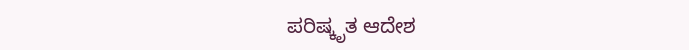ಪರಿಷ್ಕೃತ ಆದೇಶ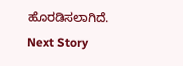ಹೊರಡಿಸಲಾಗಿದೆ.
Next Story